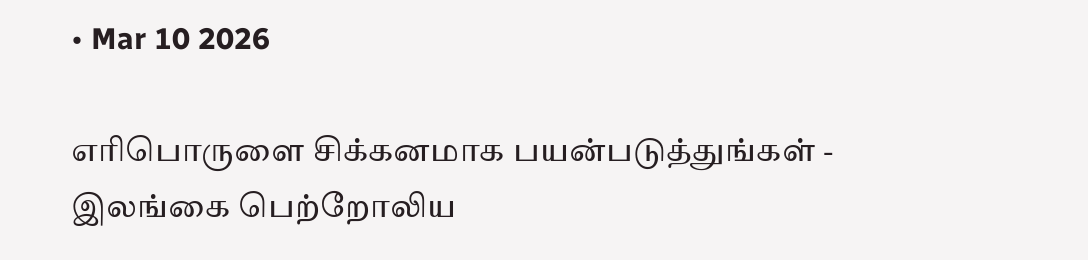• Mar 10 2026

எரிபொருளை சிக்கனமாக பயன்படுத்துங்கள் - இலங்கை பெற்றோலிய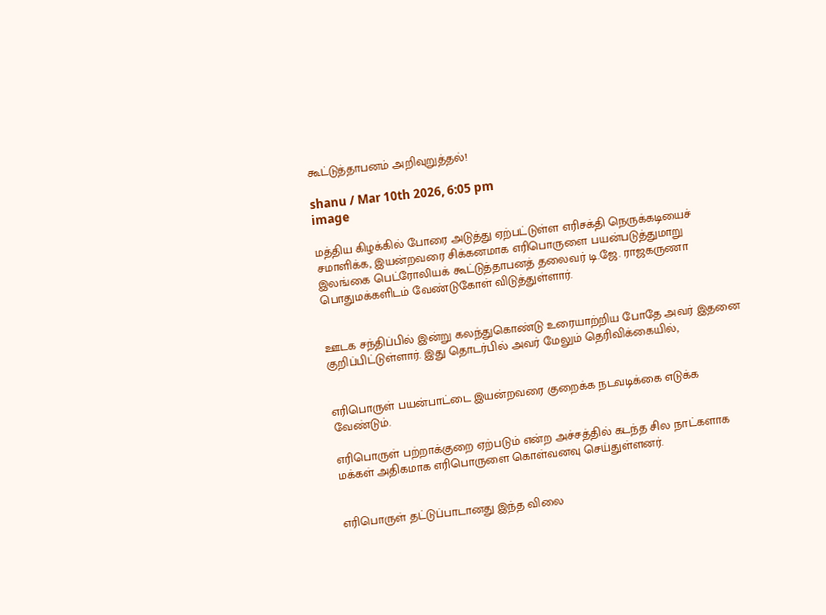கூட்டுத்தாபனம் அறிவுறுத்தல்!

shanu / Mar 10th 2026, 6:05 pm
image

மத்திய கிழக்கில் போரை அடுத்து ஏற்பட்டுள்ள எரிசக்தி நெருக்கடியைச் சமாளிக்க, இயன்றவரை சிக்கனமாக எரிபொருளை பயன்படுத்துமாறு இலங்கை பெட்ரோலியக் கூட்டுத்தாபனத் தலைவர் டி.ஜே. ராஜகருணா பொதுமக்களிடம் வேண்டுகோள் விடுத்துள்ளார்.


ஊடக சந்திப்பில் இன்று கலந்துகொண்டு உரையாற்றிய போதே அவர் இதனை குறிப்பிட்டுள்ளார். இது தொடர்பில் அவர் மேலும் தெரிவிக்கையில்,


எரிபொருள் பயன்பாட்டை இயன்றவரை குறைக்க நடவடிக்கை எடுக்க வேண்டும்.

எரிபொருள் பற்றாக்குறை ஏற்படும் என்ற அச்சத்தில் கடந்த சில நாட்களாக மக்கள் அதிகமாக எரிபொருளை கொள்வனவு செய்துள்ளனர்.


எரிபொருள் தட்டுப்பாடானது இந்த விலை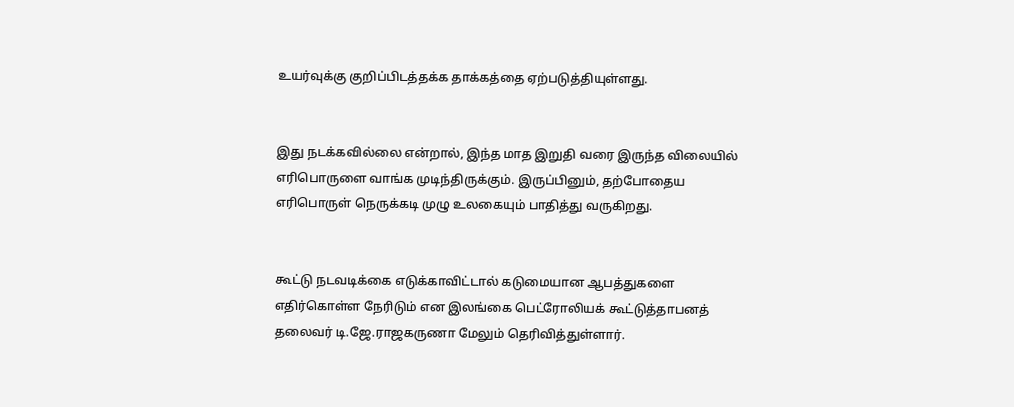உயர்வுக்கு குறிப்பிடத்தக்க தாக்கத்தை ஏற்படுத்தியுள்ளது.


இது நடக்கவில்லை என்றால், இந்த மாத இறுதி வரை இருந்த விலையில் எரிபொருளை வாங்க முடிந்திருக்கும். இருப்பினும், தற்போதைய எரிபொருள் நெருக்கடி முழு உலகையும் பாதித்து வருகிறது.


கூட்டு நடவடிக்கை எடுக்காவிட்டால் கடுமையான ஆபத்துகளை எதிர்கொள்ள நேரிடும் என இலங்கை பெட்ரோலியக் கூட்டுத்தாபனத் தலைவர் டி.ஜே.ராஜகருணா மேலும் தெரிவித்துள்ளார்.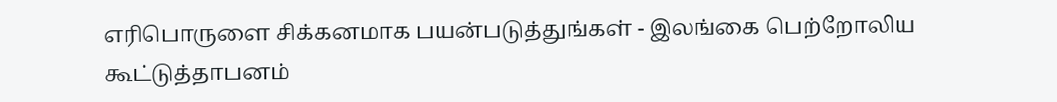எரிபொருளை சிக்கனமாக பயன்படுத்துங்கள் - இலங்கை பெற்றோலிய கூட்டுத்தாபனம்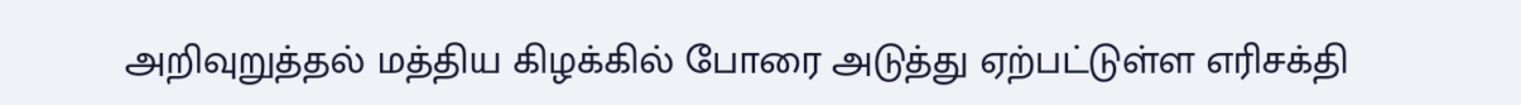அறிவுறுத்தல் மத்திய கிழக்கில் போரை அடுத்து ஏற்பட்டுள்ள எரிசக்தி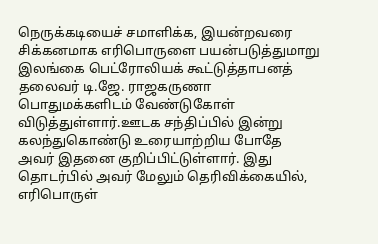நெருக்கடியைச் சமாளிக்க, இயன்றவரை சிக்கனமாக எரிபொருளை பயன்படுத்துமாறு இலங்கை பெட்ரோலியக் கூட்டுத்தாபனத் தலைவர் டி.ஜே. ராஜகருணா பொதுமக்களிடம் வேண்டுகோள் விடுத்துள்ளார்.ஊடக சந்திப்பில் இன்று கலந்துகொண்டு உரையாற்றிய போதே அவர் இதனை குறிப்பிட்டுள்ளார். இது தொடர்பில் அவர் மேலும் தெரிவிக்கையில், எரிபொருள்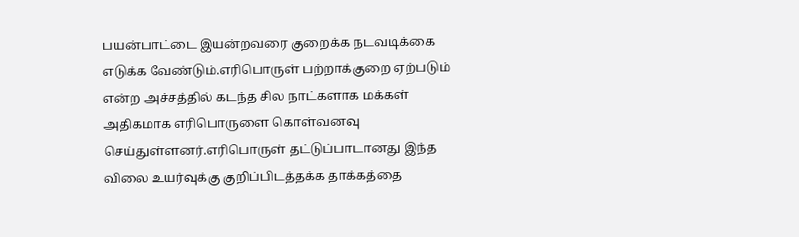பயன்பாட்டை இயன்றவரை குறைக்க நடவடிக்கை எடுக்க வேண்டும்.எரிபொருள் பற்றாக்குறை ஏற்படும் என்ற அச்சத்தில் கடந்த சில நாட்களாக மக்கள் அதிகமாக எரிபொருளை கொள்வனவு செய்துள்ளனர்.எரிபொருள் தட்டுப்பாடானது இந்த விலை உயர்வுக்கு குறிப்பிடத்தக்க தாக்கத்தை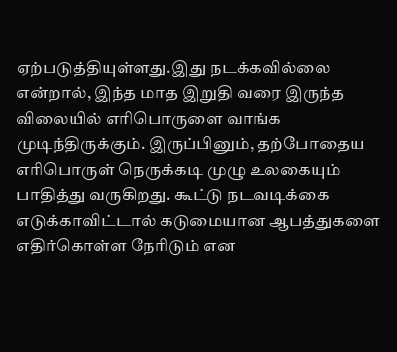ஏற்படுத்தியுள்ளது.இது நடக்கவில்லை என்றால், இந்த மாத இறுதி வரை இருந்த விலையில் எரிபொருளை வாங்க முடிந்திருக்கும். இருப்பினும், தற்போதைய எரிபொருள் நெருக்கடி முழு உலகையும் பாதித்து வருகிறது. கூட்டு நடவடிக்கை எடுக்காவிட்டால் கடுமையான ஆபத்துகளை எதிர்கொள்ள நேரிடும் என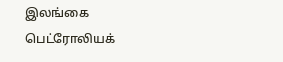இலங்கை பெட்ரோலியக்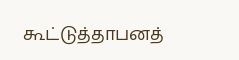கூட்டுத்தாபனத்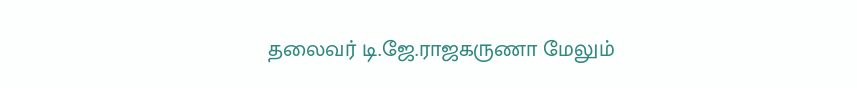தலைவர் டி.ஜே.ராஜகருணா மேலும்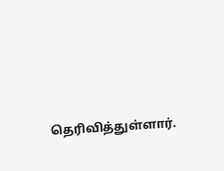தெரிவித்துள்ளார்.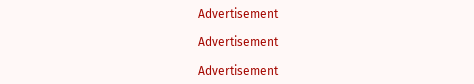Advertisement

Advertisement

Advertisement